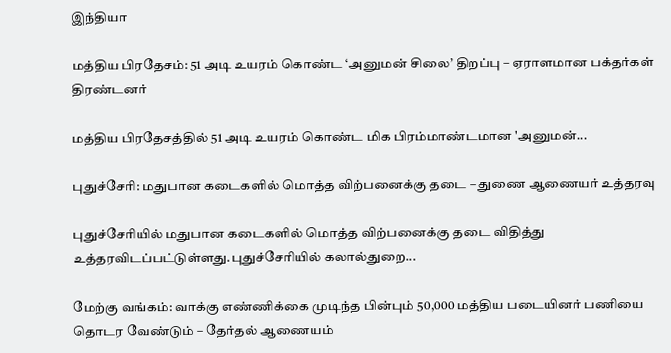இந்தியா

மத்திய பிரதேசம்: 51 அடி உயரம் கொண்ட ‘அனுமன் சிலை’ திறப்பு – ஏராளமான பக்தர்கள் திரண்டனர்

மத்திய பிரதேசத்தில் 51 அடி உயரம் கொண்ட மிக பிரம்மாண்டமான 'அனுமன்...

புதுச்சேரி: மதுபான கடைகளில் மொத்த விற்பனைக்கு தடை – துணை ஆணையர் உத்தரவு

புதுச்சேரியில் மதுபான கடைகளில் மொத்த விற்பனைக்கு தடை விதித்து உத்தரவிடப்பட்டுள்ளது.புதுச்சேரியில் கலால்துறை...

மேற்கு வங்கம்: வாக்கு எண்ணிக்கை முடிந்த பின்பும் 50,000 மத்திய படையினர் பணியை தொடர வேண்டும் – தேர்தல் ஆணையம்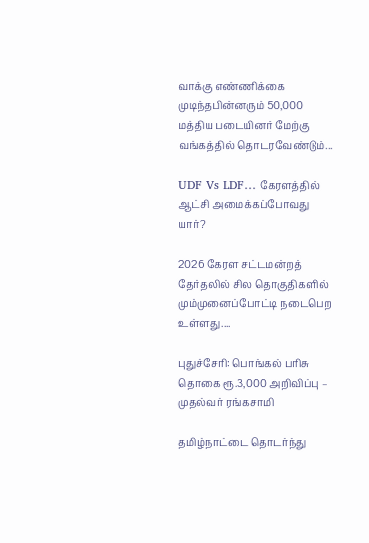வாக்கு எண்ணிக்கை முடிந்தபின்னரும் 50,000 மத்திய படையினர் மேற்கு வங்கத்தில் தொடரவேண்டும்...

UDF Vs LDF… கேரளத்தில் ஆட்சி அமைக்கப்போவது யார்?

2026 கேரள சட்டமன்றத் தேர்தலில் சில தொகுதிகளில் மும்முனைப்போட்டி நடைபெற உள்ளது....

புதுச்சேரி: பொங்கல் பரிசு தொகை ரூ.3,000 அறிவிப்பு – முதல்வர் ரங்கசாமி

தமிழ்நாட்டை தொடர்ந்து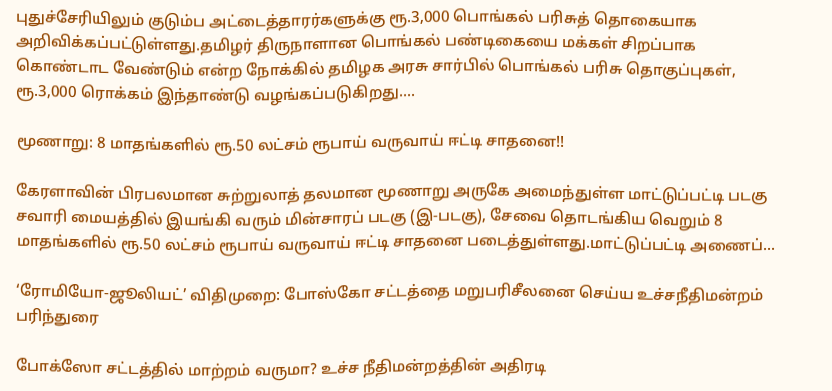புதுச்சேரியிலும் குடும்ப அட்டைத்தாரர்களுக்கு ரூ.3,000 பொங்கல் பரிசுத் தொகையாக அறிவிக்கப்பட்டுள்ளது.தமிழர் திருநாளான பொங்கல் பண்டிகையை மக்கள் சிறப்பாக கொண்டாட வேண்டும் என்ற நோக்கில் தமிழக அரசு சார்பில் பொங்கல் பரிசு தொகுப்புகள், ரூ.3,000 ரொக்கம் இந்தாண்டு வழங்கப்படுகிறது....

மூணாறு: 8 மாதங்களில் ரூ.50 லட்சம் ரூபாய் வருவாய் ஈட்டி சாதனை!!

கேரளாவின் பிரபலமான சுற்றுலாத் தலமான மூணாறு அருகே அமைந்துள்ள மாட்டுப்பட்டி படகு சவாரி மையத்தில் இயங்கி வரும் மின்சாரப் படகு (இ-படகு), சேவை தொடங்கிய வெறும் 8 மாதங்களில் ரூ.50 லட்சம் ரூபாய் வருவாய் ஈட்டி சாதனை படைத்துள்ளது.மாட்டுப்பட்டி அணைப்...

‘ரோமியோ-ஜூலியட்’ விதிமுறை: போஸ்கோ சட்டத்தை மறுபரிசீலனை செய்ய உச்சநீதிமன்றம் பரிந்துரை

போக்ஸோ சட்டத்தில் மாற்றம் வருமா? உச்ச நீதிமன்றத்தின் அதிரடி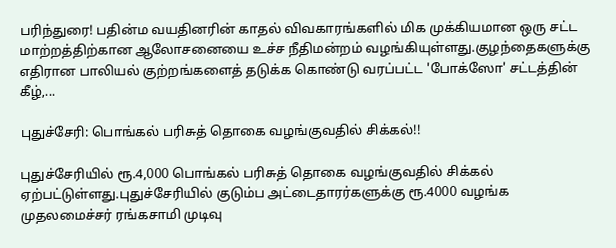பரிந்துரை! பதின்ம வயதினரின் காதல் விவகாரங்களில் மிக முக்கியமான ஒரு சட்ட மாற்றத்திற்கான ஆலோசனையை உச்ச நீதிமன்றம் வழங்கியுள்ளது.குழந்தைகளுக்கு எதிரான பாலியல் குற்றங்களைத் தடுக்க கொண்டு வரப்பட்ட 'போக்ஸோ' சட்டத்தின் கீழ்,...

புதுச்சேரி: பொங்கல் பரிசுத் தொகை வழங்குவதில் சிக்கல்!!

புதுச்சேரியில் ரூ.4,000 பொங்கல் பரிசுத் தொகை வழங்குவதில் சிக்கல் ஏற்பட்டுள்ளது.புதுச்சேரியில் குடும்ப அட்டைதாரர்களுக்கு ரூ.4000 வழங்க முதலமைச்சர் ரங்கசாமி முடிவு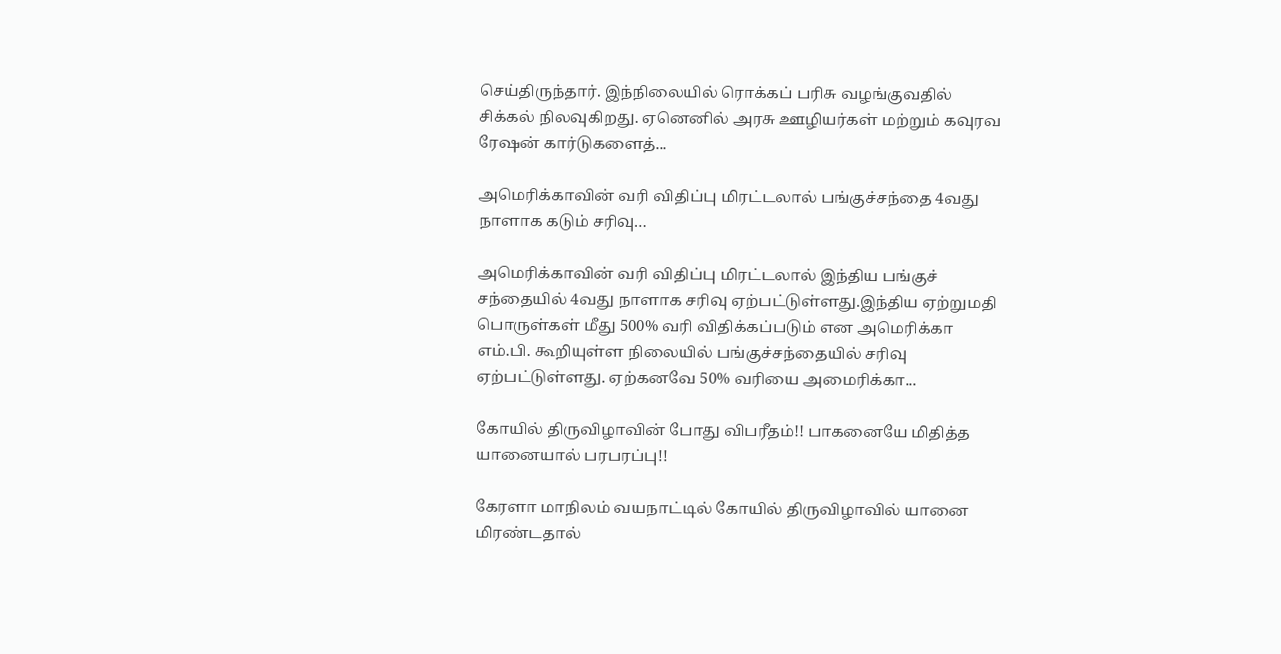செய்திருந்தார். இந்நிலையில் ரொக்கப் பரிசு வழங்குவதில் சிக்கல் நிலவுகிறது. ஏனெனில் அரசு ஊழியர்கள் மற்றும் கவுரவ ரேஷன் கார்டுகளைத்...

அமெரிக்காவின் வரி விதிப்பு மிரட்டலால் பங்குச்சந்தை 4வது நாளாக கடும் சரிவு…

அமெரிக்காவின் வரி விதிப்பு மிரட்டலால் இந்திய பங்குச் சந்தையில் 4வது நாளாக சரிவு ஏற்பட்டுள்ளது.இந்திய ஏற்றுமதி பொருள்கள் மீது 500% வரி விதிக்கப்படும் என அமெரிக்கா எம்.பி. கூறியுள்ள நிலையில் பங்குச்சந்தையில் சரிவு ஏற்பட்டுள்ளது. ஏற்கனவே 50% வரியை அமைரிக்கா...

கோயில் திருவிழாவின் போது விபரீதம்!! பாகனையே மிதித்த யானையால் பரபரப்பு!!

கேரளா மாநிலம் வயநாட்டில் கோயில் திருவிழாவில் யானை மிரண்டதால்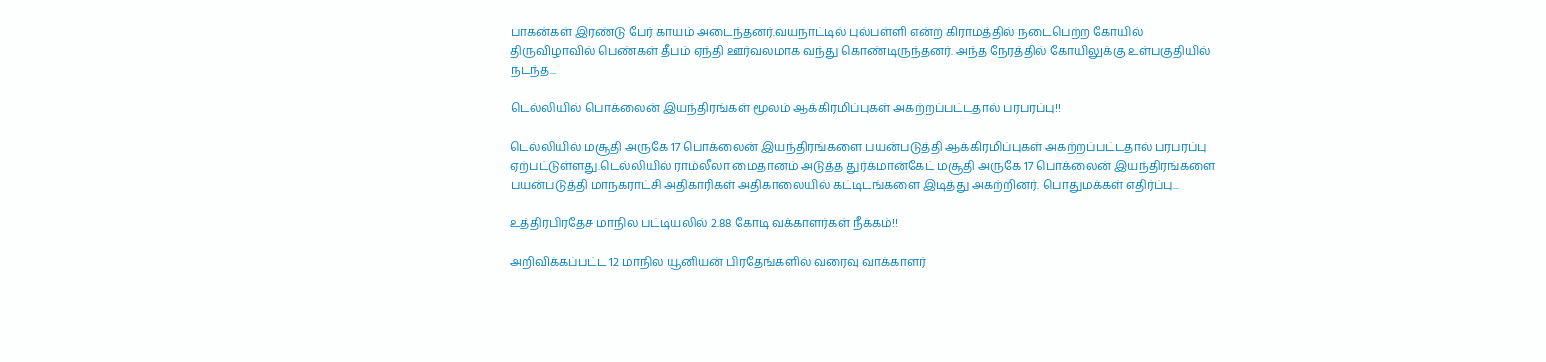பாகன்கள் இரண்டு பேர் காயம் அடைந்தனர்.வயநாட்டில் புல்பள்ளி என்ற கிராமத்தில் நடைபெற்ற கோயில் திருவிழாவில் பெண்கள் தீபம் ஏந்தி ஊர்வலமாக வந்து கொண்டிருந்தனர். அந்த நேரத்தில் கோயிலுக்கு உள்பகுதியில் நடந்த...

டெல்லியில் பொக்லைன் இயந்திரங்கள் மூலம் ஆக்கிரமிப்புகள் அகற்றப்பட்டதால் பரபரப்பு!!

டெல்லியில் மசூதி அருகே 17 பொக்லைன் இயந்திரங்களை பயன்படுத்தி ஆக்கிரமிப்புகள் அகற்றப்பட்டதால் பரபரப்பு ஏற்பட்டுள்ளது.டெல்லியில் ராம்லீலா மைதானம் அடுத்த துர்க்மான்கேட் மசூதி அருகே 17 பொக்லைன் இயந்திரங்களை பயன்படுத்தி மாநகராட்சி அதிகாரிகள் அதிகாலையில் கட்டிடங்களை இடித்து அகற்றினர். பொதுமக்கள் எதிர்ப்பு...

உத்திரபிரதேச மாநில பட்டியலில் 2.88 கோடி வக்காளர்கள் நீக்கம்!!

அறிவிக்கப்பட்ட 12 மாநில யூனியன் பிரதேங்களில் வரைவு வாக்காளர்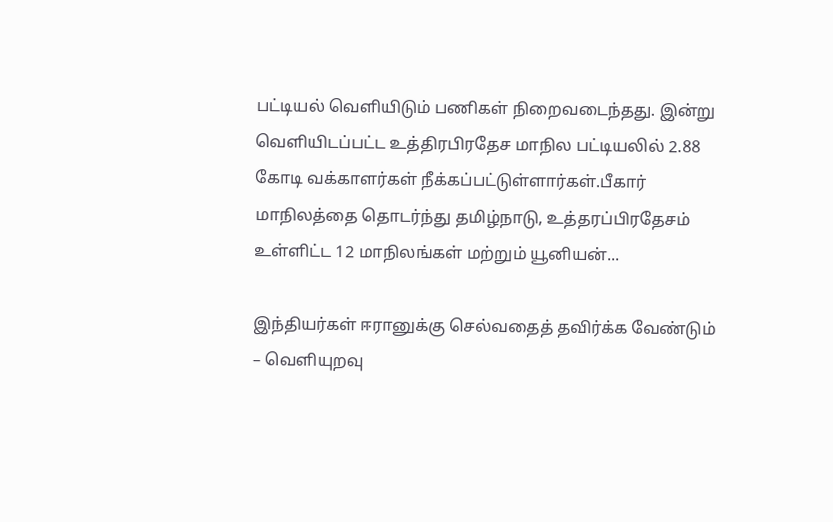பட்டியல் வெளியிடும் பணிகள் நிறைவடைந்தது. இன்று வெளியிடப்பட்ட உத்திரபிரதேச மாநில பட்டியலில் 2.88 கோடி வக்காளர்கள் நீக்கப்பட்டுள்ளார்கள்.பீகார் மாநிலத்தை தொடர்ந்து தமிழ்நாடு, உத்தரப்பிரதேசம் உள்ளிட்ட 12 மாநிலங்கள் மற்றும் யூனியன்...

இந்தியர்கள் ஈரானுக்கு செல்வதைத் தவிர்க்க வேண்டும் – வெளியுறவு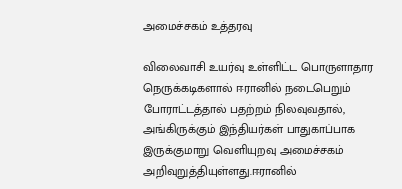அமைச்சகம் உத்தரவு

விலைவாசி உயர்வு உள்ளிட்ட பொருளாதார நெருக்கடிகளால் ஈரானில் நடைபெறும் போராட்டத்தால் பதற்றம் நிலவுவதால், அங்கிருக்கும் இந்தியர்கள் பாதுகாப்பாக இருக்குமாறு வெளியுறவு அமைச்சகம்  அறிவுறுத்தியுள்ளது.ஈரானில்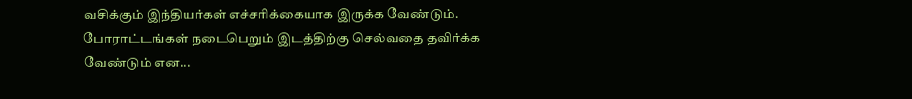வசிக்கும் இந்தியர்கள் எச்சரிக்கையாக இருக்க வேண்டும். போராட்டங்கள் நடைபெறும் இடத்திற்கு செல்வதை தவிர்க்க வேண்டும் என...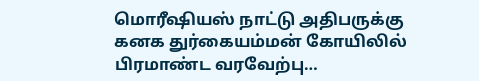மொரீஷியஸ் நாட்டு அதிபருக்கு கனக துர்கையம்மன் கோயிலில் பிரமாண்ட வரவேற்பு…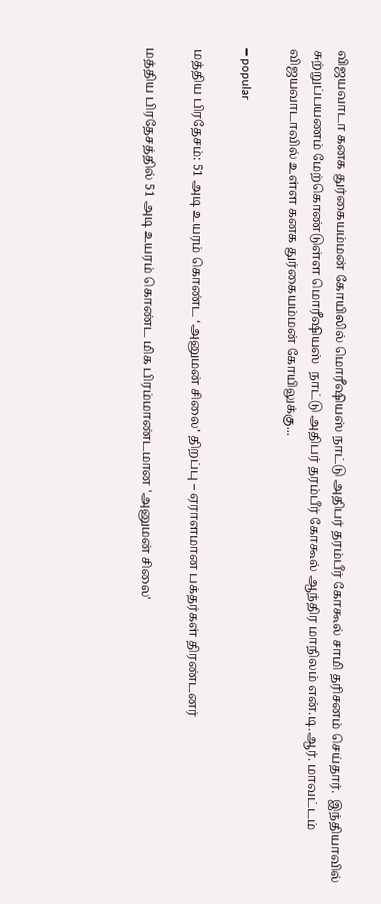விஜயவாடா கனக துர்கையம்மன் கோயிலில் மொரீஷியஸ் நாட்டு அதிபர் தரம்பீர் கோகூல் சாமி தரிசனம் செய்தார்.  இந்தியாவில் சுற்றுப்பயணம் மேற்கொண்டுள்ள மொரீஷியஸ்  நாட்டு அதிபர் தரம்பீர் கோகூல் ஆந்திர மாநிலம் என்.டி.ஆர். மாவட்டம் விஜயவாடாவில் உள்ள கனக துர்கையம்மன் கோயிலுக்கு...

━ popular

மத்திய பிரதேசம்: 51 அடி உயரம் கொண்ட ‘அனுமன் சிலை’ திறப்பு – ஏராளமான பக்தர்கள் திரண்டனர்

மத்திய பிரதேசத்தில் 51 அடி உயரம் கொண்ட மிக பிரம்மாண்டமான 'அனுமன் சிலை'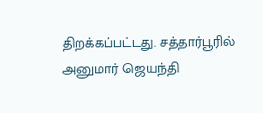திறக்கப்பட்டது. சத்தார்பூரில் அனுமார் ஜெயந்தி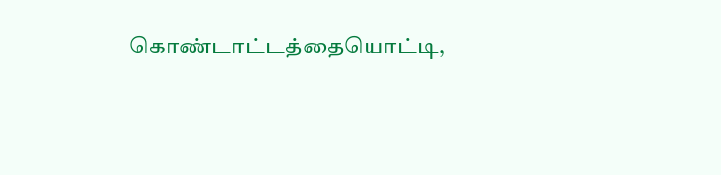கொண்டாட்டத்தையொட்டி,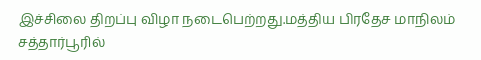இச்சிலை திறப்பு விழா நடைபெற்றது.மத்திய பிரதேச மாநிலம் சத்தார்பூரில்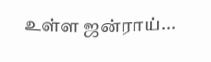உள்ள ஜன்ராய்...